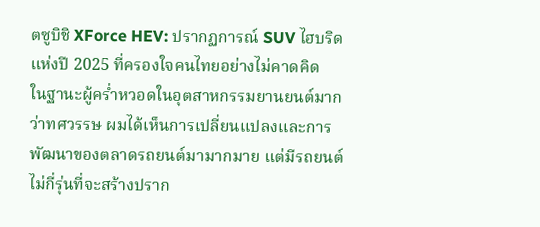ตซูบิชิ XForce HEV: ปรากฏการณ์ SUV ไฮบริดแห่งปี 2025 ที่ครองใจคนไทยอย่างไม่คาดคิด
ในฐานะผู้คร่ำหวอดในอุตสาหกรรมยานยนต์มากว่าทศวรรษ ผมได้เห็นการเปลี่ยนแปลงและการพัฒนาของตลาดรถยนต์มามากมาย แต่มีรถยนต์ไม่กี่รุ่นที่จะสร้างปราก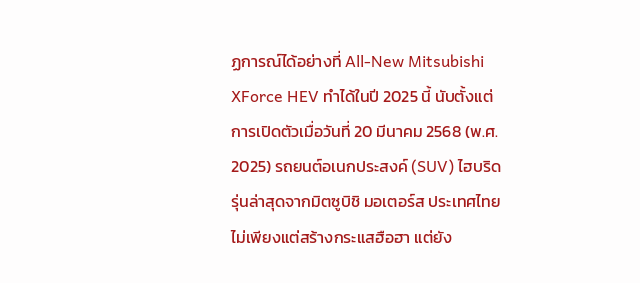ฏการณ์ได้อย่างที่ All-New Mitsubishi XForce HEV ทำได้ในปี 2025 นี้ นับตั้งแต่การเปิดตัวเมื่อวันที่ 20 มีนาคม 2568 (พ.ศ. 2025) รถยนต์อเนกประสงค์ (SUV) ไฮบริดรุ่นล่าสุดจากมิตซูบิชิ มอเตอร์ส ประเทศไทย ไม่เพียงแต่สร้างกระแสฮือฮา แต่ยัง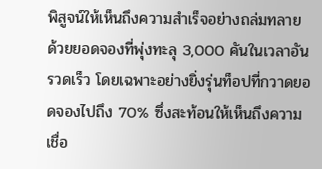พิสูจน์ให้เห็นถึงความสำเร็จอย่างถล่มทลาย ด้วยยอดจองที่พุ่งทะลุ 3,000 คันในเวลาอันรวดเร็ว โดยเฉพาะอย่างยิ่งรุ่นท็อปที่กวาดยอดจองไปถึง 70% ซึ่งสะท้อนให้เห็นถึงความเชื่อ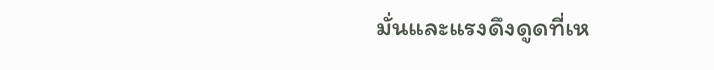มั่นและแรงดึงดูดที่เห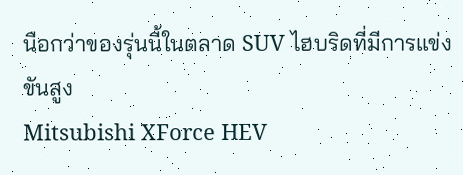นือกว่าของรุ่นนี้ในตลาด SUV ไฮบริดที่มีการแข่งขันสูง
Mitsubishi XForce HEV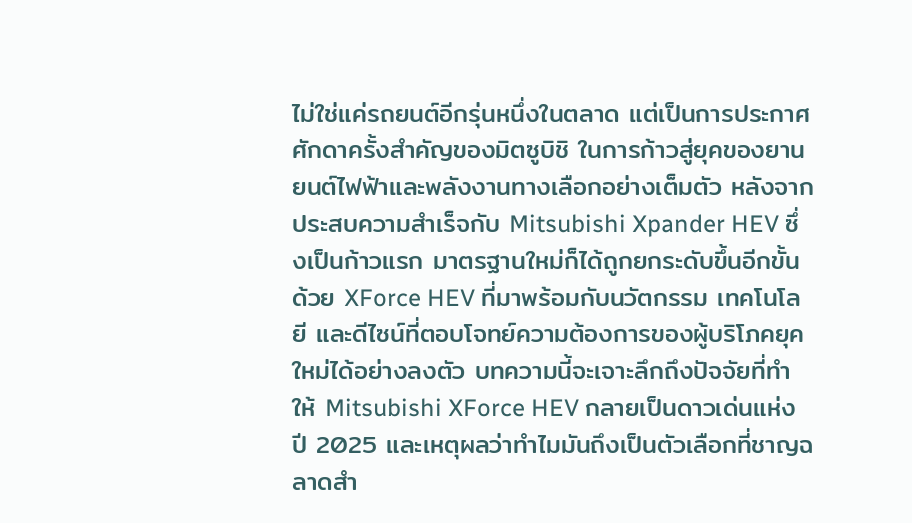ไม่ใช่แค่รถยนต์อีกรุ่นหนึ่งในตลาด แต่เป็นการประกาศศักดาครั้งสำคัญของมิตซูบิชิ ในการก้าวสู่ยุคของยานยนต์ไฟฟ้าและพลังงานทางเลือกอย่างเต็มตัว หลังจากประสบความสำเร็จกับ Mitsubishi Xpander HEV ซึ่งเป็นก้าวแรก มาตรฐานใหม่ก็ได้ถูกยกระดับขึ้นอีกขั้นด้วย XForce HEV ที่มาพร้อมกับนวัตกรรม เทคโนโลยี และดีไซน์ที่ตอบโจทย์ความต้องการของผู้บริโภคยุคใหม่ได้อย่างลงตัว บทความนี้จะเจาะลึกถึงปัจจัยที่ทำให้ Mitsubishi XForce HEV กลายเป็นดาวเด่นแห่งปี 2025 และเหตุผลว่าทำไมมันถึงเป็นตัวเลือกที่ชาญฉลาดสำ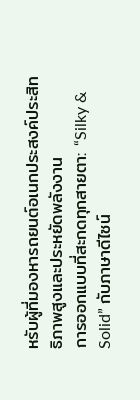หรับผู้ที่มองหารถยนต์อเนกประสงค์ประสิทธิภาพสูงและประหยัดพลังงาน
การออกแบบที่สะกดทุกสายตา: “Silky & Solid” กับภาษาดีไซน์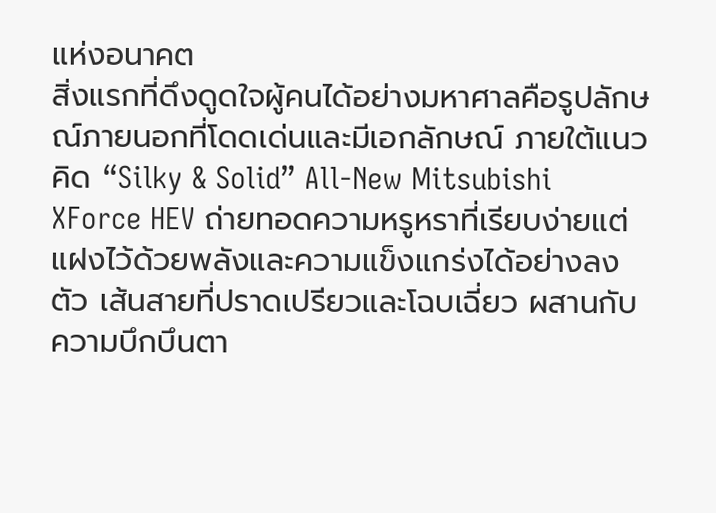แห่งอนาคต
สิ่งแรกที่ดึงดูดใจผู้คนได้อย่างมหาศาลคือรูปลักษณ์ภายนอกที่โดดเด่นและมีเอกลักษณ์ ภายใต้แนวคิด “Silky & Solid” All-New Mitsubishi XForce HEV ถ่ายทอดความหรูหราที่เรียบง่ายแต่แฝงไว้ด้วยพลังและความแข็งแกร่งได้อย่างลงตัว เส้นสายที่ปราดเปรียวและโฉบเฉี่ยว ผสานกับความบึกบึนตา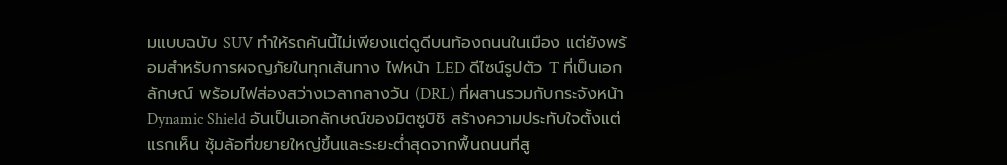มแบบฉบับ SUV ทำให้รถคันนี้ไม่เพียงแต่ดูดีบนท้องถนนในเมือง แต่ยังพร้อมสำหรับการผจญภัยในทุกเส้นทาง ไฟหน้า LED ดีไซน์รูปตัว T ที่เป็นเอกลักษณ์ พร้อมไฟส่องสว่างเวลากลางวัน (DRL) ที่ผสานรวมกับกระจังหน้า Dynamic Shield อันเป็นเอกลักษณ์ของมิตซูบิชิ สร้างความประทับใจตั้งแต่แรกเห็น ซุ้มล้อที่ขยายใหญ่ขึ้นและระยะต่ำสุดจากพื้นถนนที่สู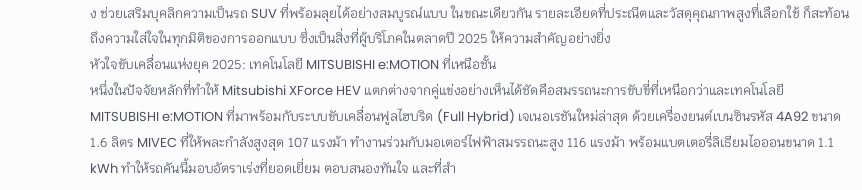ง ช่วยเสริมบุคลิกความเป็นรถ SUV ที่พร้อมลุยได้อย่างสมบูรณ์แบบ ในขณะเดียวกัน รายละเอียดที่ประณีตและวัสดุคุณภาพสูงที่เลือกใช้ ก็สะท้อนถึงความใส่ใจในทุกมิติของการออกแบบ ซึ่งเป็นสิ่งที่ผู้บริโภคในตลาดปี 2025 ให้ความสำคัญอย่างยิ่ง
หัวใจขับเคลื่อนแห่งยุค 2025: เทคโนโลยี MITSUBISHI e:MOTION ที่เหนือชั้น
หนึ่งในปัจจัยหลักที่ทำให้ Mitsubishi XForce HEV แตกต่างจากคู่แข่งอย่างเห็นได้ชัดคือสมรรถนะการขับขี่ที่เหนือกว่าและเทคโนโลยี MITSUBISHI e:MOTION ที่มาพร้อมกับระบบขับเคลื่อนฟูลไฮบริด (Full Hybrid) เจเนอเรชันใหม่ล่าสุด ด้วยเครื่องยนต์เบนซินรหัส 4A92 ขนาด 1.6 ลิตร MIVEC ที่ให้พละกำลังสูงสุด 107 แรงม้า ทำงานร่วมกับมอเตอร์ไฟฟ้าสมรรถนะสูง 116 แรงม้า พร้อมแบตเตอรี่ลิเธียมไอออนขนาด 1.1 kWh ทำให้รถคันนี้มอบอัตราเร่งที่ยอดเยี่ยม ตอบสนองทันใจ และที่สำ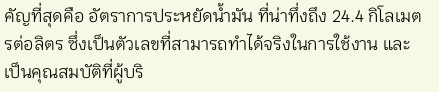คัญที่สุดคือ อัตราการประหยัดน้ำมัน ที่น่าทึ่งถึง 24.4 กิโลเมตรต่อลิตร ซึ่งเป็นตัวเลขที่สามารถทำได้จริงในการใช้งาน และเป็นคุณสมบัติที่ผู้บริ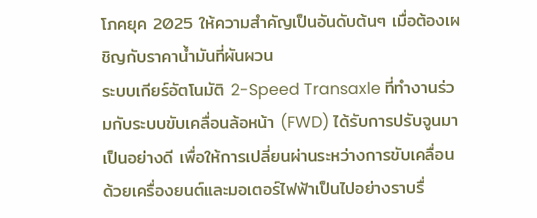โภคยุค 2025 ให้ความสำคัญเป็นอันดับต้นๆ เมื่อต้องเผชิญกับราคาน้ำมันที่ผันผวน
ระบบเกียร์อัตโนมัติ 2-Speed Transaxle ที่ทำงานร่วมกับระบบขับเคลื่อนล้อหน้า (FWD) ได้รับการปรับจูนมาเป็นอย่างดี เพื่อให้การเปลี่ยนผ่านระหว่างการขับเคลื่อนด้วยเครื่องยนต์และมอเตอร์ไฟฟ้าเป็นไปอย่างราบรื่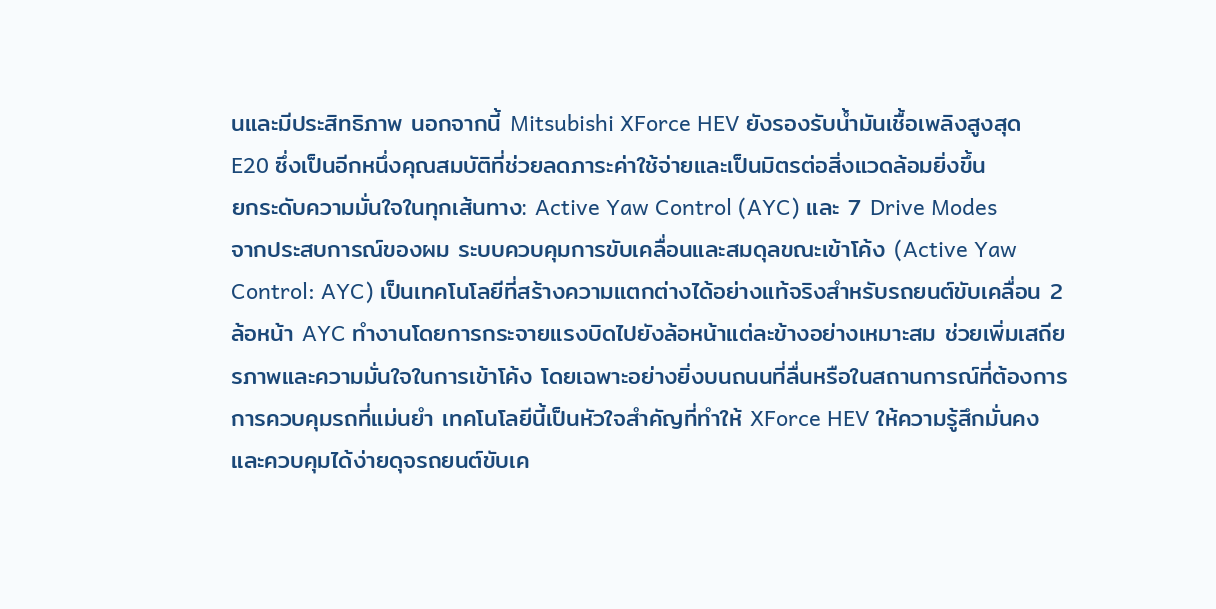นและมีประสิทธิภาพ นอกจากนี้ Mitsubishi XForce HEV ยังรองรับน้ำมันเชื้อเพลิงสูงสุด E20 ซึ่งเป็นอีกหนึ่งคุณสมบัติที่ช่วยลดภาระค่าใช้จ่ายและเป็นมิตรต่อสิ่งแวดล้อมยิ่งขึ้น
ยกระดับความมั่นใจในทุกเส้นทาง: Active Yaw Control (AYC) และ 7 Drive Modes
จากประสบการณ์ของผม ระบบควบคุมการขับเคลื่อนและสมดุลขณะเข้าโค้ง (Active Yaw Control: AYC) เป็นเทคโนโลยีที่สร้างความแตกต่างได้อย่างแท้จริงสำหรับรถยนต์ขับเคลื่อน 2 ล้อหน้า AYC ทำงานโดยการกระจายแรงบิดไปยังล้อหน้าแต่ละข้างอย่างเหมาะสม ช่วยเพิ่มเสถียรภาพและความมั่นใจในการเข้าโค้ง โดยเฉพาะอย่างยิ่งบนถนนที่ลื่นหรือในสถานการณ์ที่ต้องการการควบคุมรถที่แม่นยำ เทคโนโลยีนี้เป็นหัวใจสำคัญที่ทำให้ XForce HEV ให้ความรู้สึกมั่นคงและควบคุมได้ง่ายดุจรถยนต์ขับเค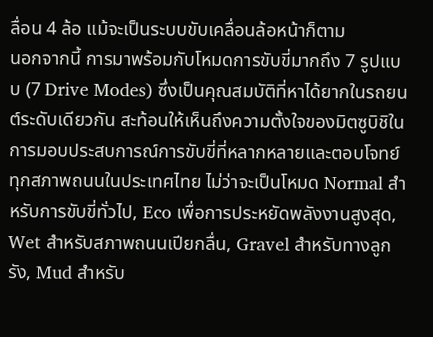ลื่อน 4 ล้อ แม้จะเป็นระบบขับเคลื่อนล้อหน้าก็ตาม
นอกจากนี้ การมาพร้อมกับโหมดการขับขี่มากถึง 7 รูปแบบ (7 Drive Modes) ซึ่งเป็นคุณสมบัติที่หาได้ยากในรถยนต์ระดับเดียวกัน สะท้อนให้เห็นถึงความตั้งใจของมิตซูบิชิในการมอบประสบการณ์การขับขี่ที่หลากหลายและตอบโจทย์ทุกสภาพถนนในประเทศไทย ไม่ว่าจะเป็นโหมด Normal สำหรับการขับขี่ทั่วไป, Eco เพื่อการประหยัดพลังงานสูงสุด, Wet สำหรับสภาพถนนเปียกลื่น, Gravel สำหรับทางลูกรัง, Mud สำหรับ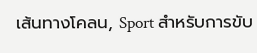เส้นทางโคลน, Sport สำหรับการขับ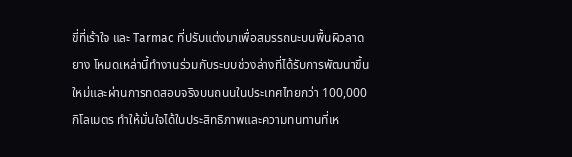ขี่ที่เร้าใจ และ Tarmac ที่ปรับแต่งมาเพื่อสมรรถนะบนพื้นผิวลาดยาง โหมดเหล่านี้ทำงานร่วมกับระบบช่วงล่างที่ได้รับการพัฒนาขึ้นใหม่และผ่านการทดสอบจริงบนถนนในประเทศไทยกว่า 100,000 กิโลเมตร ทำให้มั่นใจได้ในประสิทธิภาพและความทนทานที่เห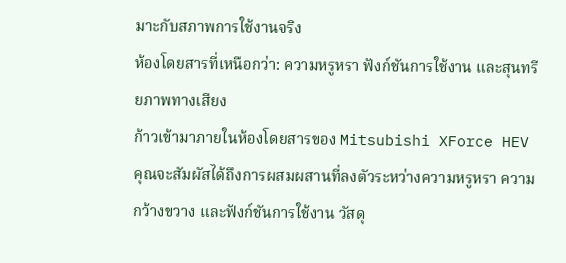มาะกับสภาพการใช้งานจริง
ห้องโดยสารที่เหนือกว่า: ความหรูหรา ฟังก์ชันการใช้งาน และสุนทรียภาพทางเสียง
ก้าวเข้ามาภายในห้องโดยสารของ Mitsubishi XForce HEV คุณจะสัมผัสได้ถึงการผสมผสานที่ลงตัวระหว่างความหรูหรา ความกว้างขวาง และฟังก์ชันการใช้งาน วัสดุ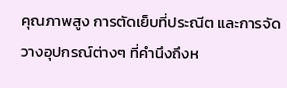คุณภาพสูง การตัดเย็บที่ประณีต และการจัดวางอุปกรณ์ต่างๆ ที่คำนึงถึงห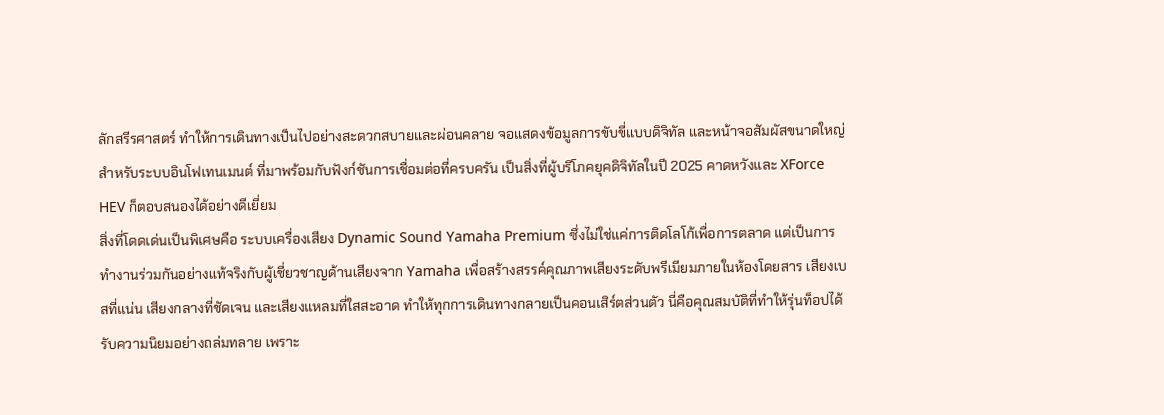ลักสรีรศาสตร์ ทำให้การเดินทางเป็นไปอย่างสะดวกสบายและผ่อนคลาย จอแสดงข้อมูลการขับขี่แบบดิจิทัล และหน้าจอสัมผัสขนาดใหญ่สำหรับระบบอินโฟเทนเมนต์ ที่มาพร้อมกับฟังก์ชันการเชื่อมต่อที่ครบครัน เป็นสิ่งที่ผู้บริโภคยุคดิจิทัลในปี 2025 คาดหวังและ XForce HEV ก็ตอบสนองได้อย่างดีเยี่ยม
สิ่งที่โดดเด่นเป็นพิเศษคือ ระบบเครื่องเสียง Dynamic Sound Yamaha Premium ซึ่งไม่ใช่แค่การติดโลโก้เพื่อการตลาด แต่เป็นการทำงานร่วมกันอย่างแท้จริงกับผู้เชี่ยวชาญด้านเสียงจาก Yamaha เพื่อสร้างสรรค์คุณภาพเสียงระดับพรีเมียมภายในห้องโดยสาร เสียงเบสที่แน่น เสียงกลางที่ชัดเจน และเสียงแหลมที่ใสสะอาด ทำให้ทุกการเดินทางกลายเป็นคอนเสิร์ตส่วนตัว นี่คือคุณสมบัติที่ทำให้รุ่นท็อปได้รับความนิยมอย่างถล่มทลาย เพราะ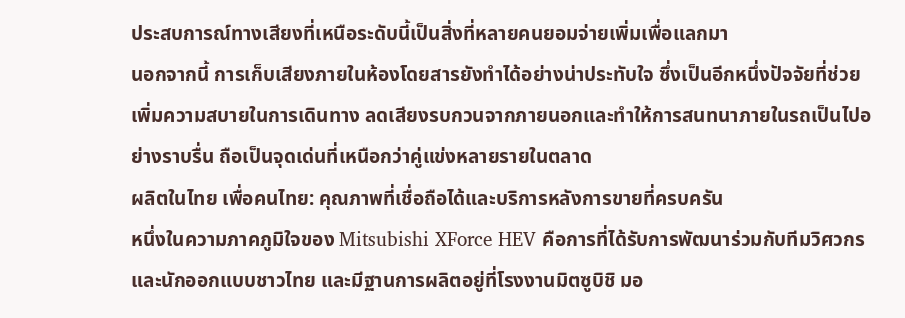ประสบการณ์ทางเสียงที่เหนือระดับนี้เป็นสิ่งที่หลายคนยอมจ่ายเพิ่มเพื่อแลกมา
นอกจากนี้ การเก็บเสียงภายในห้องโดยสารยังทำได้อย่างน่าประทับใจ ซึ่งเป็นอีกหนึ่งปัจจัยที่ช่วยเพิ่มความสบายในการเดินทาง ลดเสียงรบกวนจากภายนอกและทำให้การสนทนาภายในรถเป็นไปอย่างราบรื่น ถือเป็นจุดเด่นที่เหนือกว่าคู่แข่งหลายรายในตลาด
ผลิตในไทย เพื่อคนไทย: คุณภาพที่เชื่อถือได้และบริการหลังการขายที่ครบครัน
หนึ่งในความภาคภูมิใจของ Mitsubishi XForce HEV คือการที่ได้รับการพัฒนาร่วมกับทีมวิศวกรและนักออกแบบชาวไทย และมีฐานการผลิตอยู่ที่โรงงานมิตซูบิชิ มอ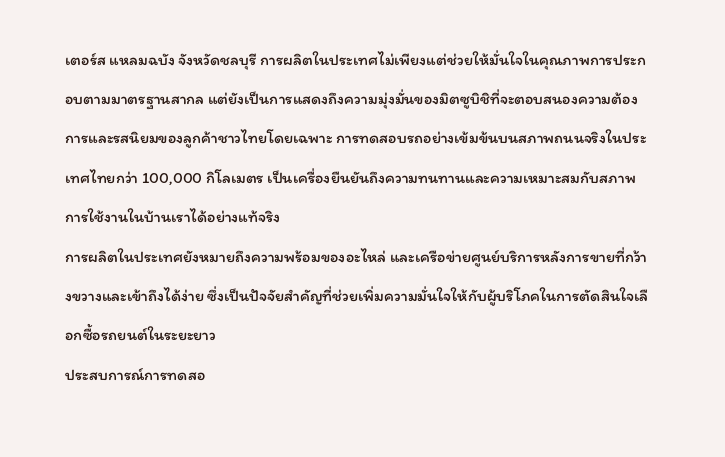เตอร์ส แหลมฉบัง จังหวัดชลบุรี การผลิตในประเทศไม่เพียงแต่ช่วยให้มั่นใจในคุณภาพการประกอบตามมาตรฐานสากล แต่ยังเป็นการแสดงถึงความมุ่งมั่นของมิตซูบิชิที่จะตอบสนองความต้องการและรสนิยมของลูกค้าชาวไทยโดยเฉพาะ การทดสอบรถอย่างเข้มข้นบนสภาพถนนจริงในประเทศไทยกว่า 100,000 กิโลเมตร เป็นเครื่องยืนยันถึงความทนทานและความเหมาะสมกับสภาพการใช้งานในบ้านเราได้อย่างแท้จริง
การผลิตในประเทศยังหมายถึงความพร้อมของอะไหล่ และเครือข่ายศูนย์บริการหลังการขายที่กว้างขวางและเข้าถึงได้ง่าย ซึ่งเป็นปัจจัยสำคัญที่ช่วยเพิ่มความมั่นใจให้กับผู้บริโภคในการตัดสินใจเลือกซื้อรถยนต์ในระยะยาว
ประสบการณ์การทดสอ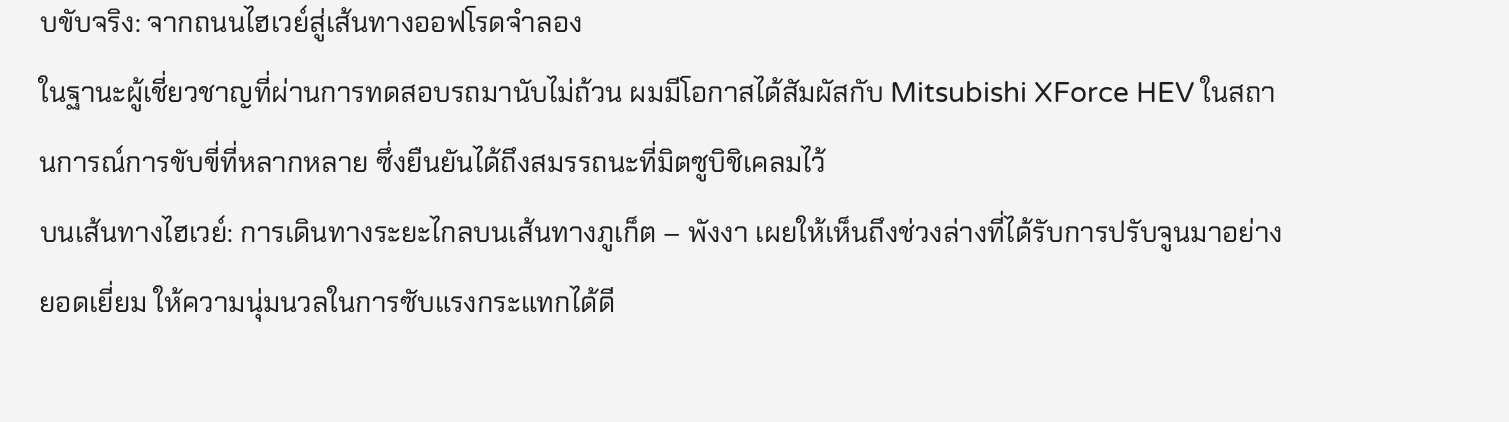บขับจริง: จากถนนไฮเวย์สู่เส้นทางออฟโรดจำลอง
ในฐานะผู้เชี่ยวชาญที่ผ่านการทดสอบรถมานับไม่ถ้วน ผมมีโอกาสได้สัมผัสกับ Mitsubishi XForce HEV ในสถานการณ์การขับขี่ที่หลากหลาย ซึ่งยืนยันได้ถึงสมรรถนะที่มิตซูบิชิเคลมไว้
บนเส้นทางไฮเวย์: การเดินทางระยะไกลบนเส้นทางภูเก็ต – พังงา เผยให้เห็นถึงช่วงล่างที่ได้รับการปรับจูนมาอย่างยอดเยี่ยม ให้ความนุ่มนวลในการซับแรงกระแทกได้ดี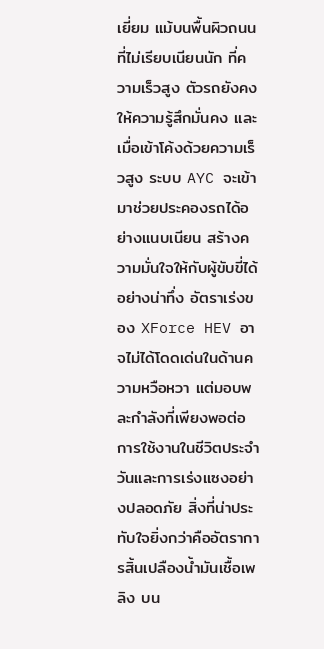เยี่ยม แม้บนพื้นผิวถนนที่ไม่เรียบเนียนนัก ที่ความเร็วสูง ตัวรถยังคงให้ความรู้สึกมั่นคง และเมื่อเข้าโค้งด้วยความเร็วสูง ระบบ AYC จะเข้ามาช่วยประคองรถได้อย่างแนบเนียน สร้างความมั่นใจให้กับผู้ขับขี่ได้อย่างน่าทึ่ง อัตราเร่งของ XForce HEV อาจไม่ได้โดดเด่นในด้านความหวือหวา แต่มอบพละกำลังที่เพียงพอต่อการใช้งานในชีวิตประจำวันและการเร่งแซงอย่างปลอดภัย สิ่งที่น่าประทับใจยิ่งกว่าคืออัตราการสิ้นเปลืองน้ำมันเชื้อเพลิง บน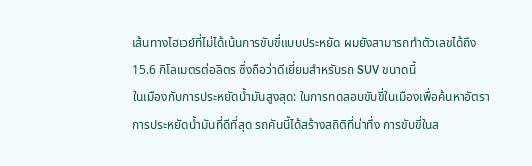เส้นทางไฮเวย์ที่ไม่ได้เน้นการขับขี่แบบประหยัด ผมยังสามารถทำตัวเลขได้ถึง 15.6 กิโลเมตรต่อลิตร ซึ่งถือว่าดีเยี่ยมสำหรับรถ SUV ขนาดนี้
ในเมืองกับการประหยัดน้ำมันสูงสุด: ในการทดสอบขับขี่ในเมืองเพื่อค้นหาอัตราการประหยัดน้ำมันที่ดีที่สุด รถคันนี้ได้สร้างสถิติที่น่าทึ่ง การขับขี่ในส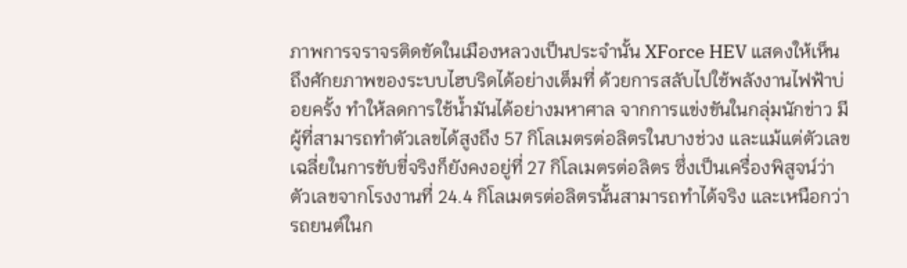ภาพการจราจรติดขัดในเมืองหลวงเป็นประจำนั้น XForce HEV แสดงให้เห็นถึงศักยภาพของระบบไฮบริดได้อย่างเต็มที่ ด้วยการสลับไปใช้พลังงานไฟฟ้าบ่อยครั้ง ทำให้ลดการใช้น้ำมันได้อย่างมหาศาล จากการแข่งขันในกลุ่มนักข่าว มีผู้ที่สามารถทำตัวเลขได้สูงถึง 57 กิโลเมตรต่อลิตรในบางช่วง และแม้แต่ตัวเลขเฉลี่ยในการขับขี่จริงก็ยังคงอยู่ที่ 27 กิโลเมตรต่อลิตร ซึ่งเป็นเครื่องพิสูจน์ว่าตัวเลขจากโรงงานที่ 24.4 กิโลเมตรต่อลิตรนั้นสามารถทำได้จริง และเหนือกว่ารถยนต์ในก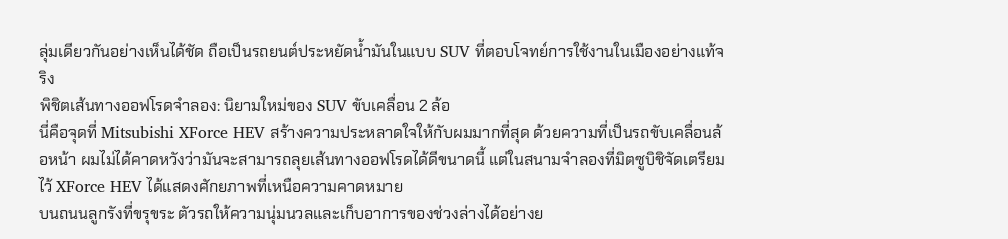ลุ่มเดียวกันอย่างเห็นได้ชัด ถือเป็นรถยนต์ประหยัดน้ำมันในแบบ SUV ที่ตอบโจทย์การใช้งานในเมืองอย่างแท้จริง
พิชิตเส้นทางออฟโรดจำลอง: นิยามใหม่ของ SUV ขับเคลื่อน 2 ล้อ
นี่คือจุดที่ Mitsubishi XForce HEV สร้างความประหลาดใจให้กับผมมากที่สุด ด้วยความที่เป็นรถขับเคลื่อนล้อหน้า ผมไม่ได้คาดหวังว่ามันจะสามารถลุยเส้นทางออฟโรดได้ดีขนาดนี้ แต่ในสนามจำลองที่มิตซูบิชิจัดเตรียมไว้ XForce HEV ได้แสดงศักยภาพที่เหนือความคาดหมาย
บนถนนลูกรังที่ขรุขระ ตัวรถให้ความนุ่มนวลและเก็บอาการของช่วงล่างได้อย่างย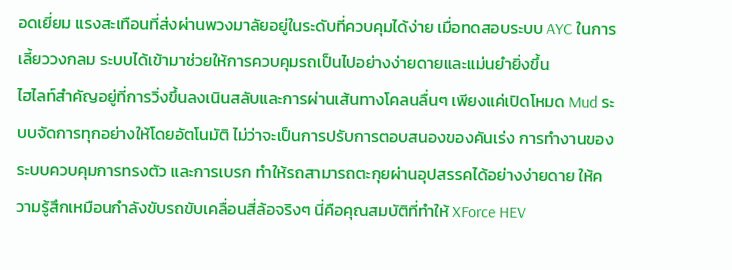อดเยี่ยม แรงสะเทือนที่ส่งผ่านพวงมาลัยอยู่ในระดับที่ควบคุมได้ง่าย เมื่อทดสอบระบบ AYC ในการเลี้ยววงกลม ระบบได้เข้ามาช่วยให้การควบคุมรถเป็นไปอย่างง่ายดายและแม่นยำยิ่งขึ้น
ไฮไลท์สำคัญอยู่ที่การวิ่งขึ้นลงเนินสลับและการผ่านเส้นทางโคลนลื่นๆ เพียงแค่เปิดโหมด Mud ระบบจัดการทุกอย่างให้โดยอัตโนมัติ ไม่ว่าจะเป็นการปรับการตอบสนองของคันเร่ง การทำงานของระบบควบคุมการทรงตัว และการเบรก ทำให้รถสามารถตะกุยผ่านอุปสรรคได้อย่างง่ายดาย ให้ความรู้สึกเหมือนกำลังขับรถขับเคลื่อนสี่ล้อจริงๆ นี่คือคุณสมบัติที่ทำให้ XForce HEV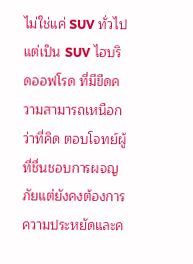ไม่ใช่แค่ SUV ทั่วไป แต่เป็น SUV ไฮบริดออฟโรด ที่มีขีดความสามารถเหนือกว่าที่คิด ตอบโจทย์ผู้ที่ชื่นชอบการผจญภัยแต่ยังคงต้องการความประหยัดและค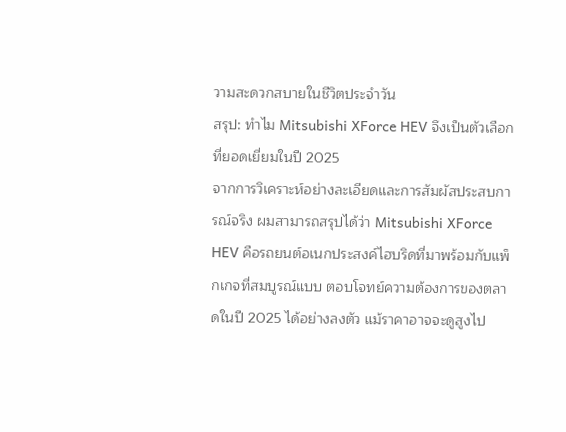วามสะดวกสบายในชีวิตประจำวัน
สรุป: ทำไม Mitsubishi XForce HEV จึงเป็นตัวเลือกที่ยอดเยี่ยมในปี 2025
จากการวิเคราะห์อย่างละเอียดและการสัมผัสประสบการณ์จริง ผมสามารถสรุปได้ว่า Mitsubishi XForce HEV คือรถยนต์อเนกประสงค์ไฮบริดที่มาพร้อมกับแพ็กเกจที่สมบูรณ์แบบ ตอบโจทย์ความต้องการของตลาดในปี 2025 ได้อย่างลงตัว แม้ราคาอาจจะดูสูงไป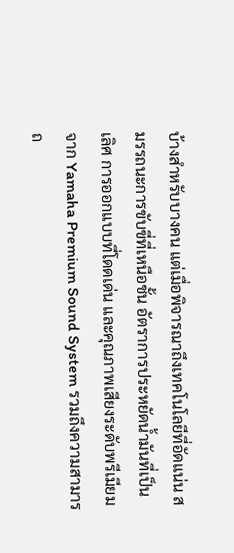บ้างสำหรับบางคน แต่เมื่อพิจารณาถึงเทคโนโลยีที่อัดแน่น สมรรถนะการขับขี่ที่เหนือชั้น อัตราการประหยัดน้ำมันที่เป็นเลิศ การออกแบบที่โดดเด่น และคุณภาพเสียงระดับพรีเมียมจาก Yamaha Premium Sound System รวมถึงความสามารถ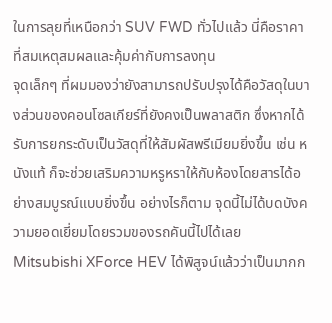ในการลุยที่เหนือกว่า SUV FWD ทั่วไปแล้ว นี่คือราคาที่สมเหตุสมผลและคุ้มค่ากับการลงทุน
จุดเล็กๆ ที่ผมมองว่ายังสามารถปรับปรุงได้คือวัสดุในบางส่วนของคอนโซลเกียร์ที่ยังคงเป็นพลาสติก ซึ่งหากได้รับการยกระดับเป็นวัสดุที่ให้สัมผัสพรีเมียมยิ่งขึ้น เช่น หนังแท้ ก็จะช่วยเสริมความหรูหราให้กับห้องโดยสารได้อย่างสมบูรณ์แบบยิ่งขึ้น อย่างไรก็ตาม จุดนี้ไม่ได้บดบังความยอดเยี่ยมโดยรวมของรถคันนี้ไปได้เลย
Mitsubishi XForce HEV ได้พิสูจน์แล้วว่าเป็นมากก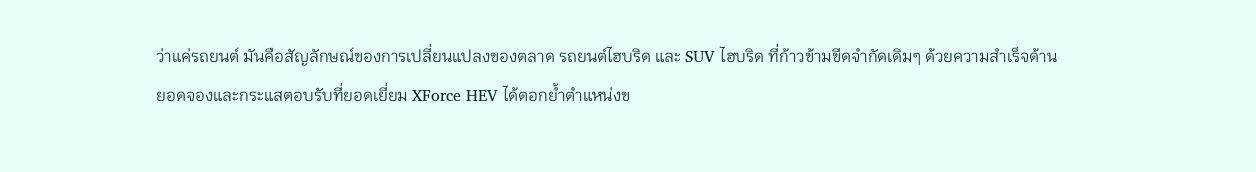ว่าแค่รถยนต์ มันคือสัญลักษณ์ของการเปลี่ยนแปลงของตลาด รถยนต์ไฮบริด และ SUV ไฮบริด ที่ก้าวข้ามขีดจำกัดเดิมๆ ด้วยความสำเร็จด้านยอดจองและกระแสตอบรับที่ยอดเยี่ยม XForce HEV ได้ตอกย้ำตำแหน่งข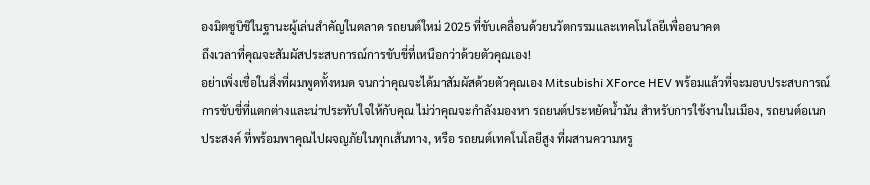องมิตซูบิชิในฐานะผู้เล่นสำคัญในตลาด รถยนต์ใหม่ 2025 ที่ขับเคลื่อนด้วยนวัตกรรมและเทคโนโลยีเพื่ออนาคต
ถึงเวลาที่คุณจะสัมผัสประสบการณ์การขับขี่ที่เหนือกว่าด้วยตัวคุณเอง!
อย่าเพิ่งเชื่อในสิ่งที่ผมพูดทั้งหมด จนกว่าคุณจะได้มาสัมผัสด้วยตัวคุณเอง Mitsubishi XForce HEV พร้อมแล้วที่จะมอบประสบการณ์การขับขี่ที่แตกต่างและน่าประทับใจให้กับคุณ ไม่ว่าคุณจะกำลังมองหา รถยนต์ประหยัดน้ำมัน สำหรับการใช้งานในเมือง, รถยนต์อเนกประสงค์ ที่พร้อมพาคุณไปผจญภัยในทุกเส้นทาง, หรือ รถยนต์เทคโนโลยีสูง ที่ผสานความหรู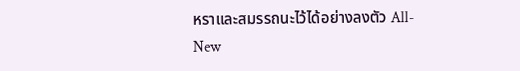หราและสมรรถนะไว้ได้อย่างลงตัว All-New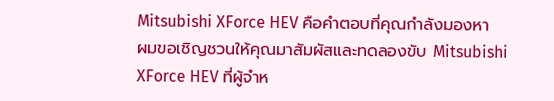Mitsubishi XForce HEV คือคำตอบที่คุณกำลังมองหา
ผมขอเชิญชวนให้คุณมาสัมผัสและทดลองขับ Mitsubishi XForce HEV ที่ผู้จำห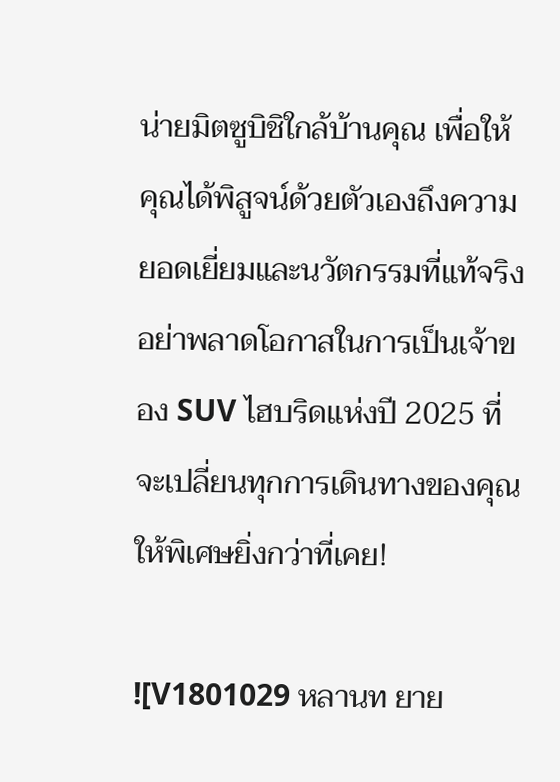น่ายมิตซูบิชิใกล้บ้านคุณ เพื่อให้คุณได้พิสูจน์ด้วยตัวเองถึงความยอดเยี่ยมและนวัตกรรมที่แท้จริง อย่าพลาดโอกาสในการเป็นเจ้าของ SUV ไฮบริดแห่งปี 2025 ที่จะเปลี่ยนทุกการเดินทางของคุณให้พิเศษยิ่งกว่าที่เคย!

![V1801029 หลานท ยาย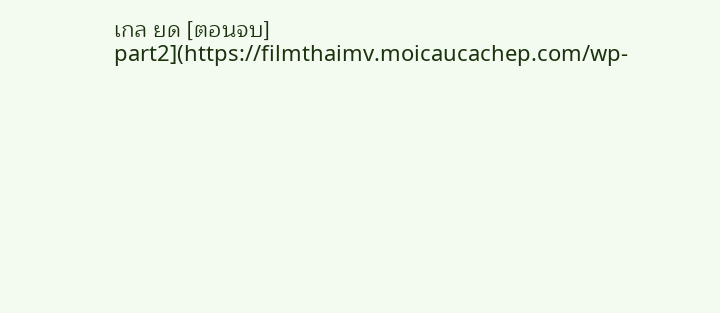เกล ยด [ตอนจบ] part2](https://filmthaimv.moicaucachep.com/wp-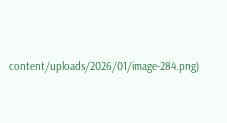content/uploads/2026/01/image-284.png)